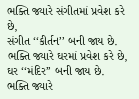ભક્તિ જ્યારે સંગીતમાં પ્રવેશ કરે છે,
સંગીત ‘‘કીર્તન’’ બની જાય છે.
ભક્તિ જ્યારે ઘરમાં પ્રવેશ કરે છે,
ઘર ‘‘મંદિર’’ બની જાય છે.
ભક્તિ જ્યારે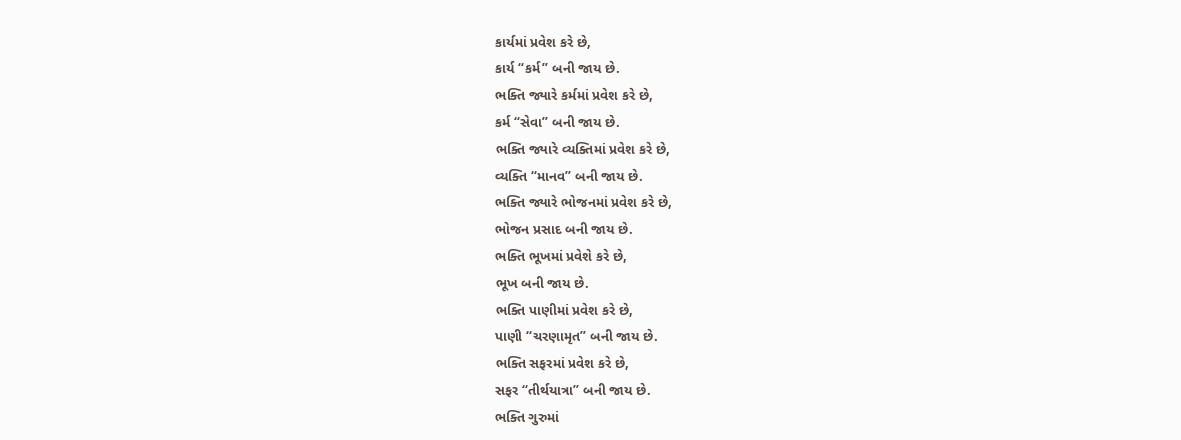કાર્યમાં પ્રવેશ કરે છે,
કાર્ય ‘‘કર્મ’’ બની જાય છે.
ભક્તિ જ્યારે કર્મમાં પ્રવેશ કરે છે,
કર્મ ‘‘સેવા’’ બની જાય છે.
ભક્તિ જ્યારે વ્યક્તિમાં પ્રવેશ કરે છે,
વ્યક્તિ ‘‘માનવ’’ બની જાય છે.
ભક્તિ જ્યારે ભોજનમાં પ્રવેશ કરે છે,
ભોજન પ્રસાદ બની જાય છે.
ભક્તિ ભૂખમાં પ્રવેશે કરે છે,
ભૂખ બની જાય છે.
ભક્તિ પાણીમાં પ્રવેશ કરે છે,
પાણી ‘‘ચરણામૃત’’ બની જાય છે.
ભક્તિ સફરમાં પ્રવેશ કરે છે,
સફર ‘‘તીર્થયાત્રા’’ બની જાય છે.
ભક્તિ ગુરુમાં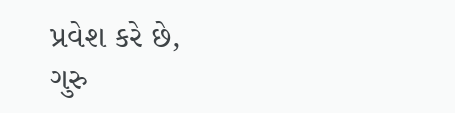પ્રવેશ કરે છે,
ગુરુ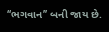‘‘ભગવાન’’ બની જાય છે.